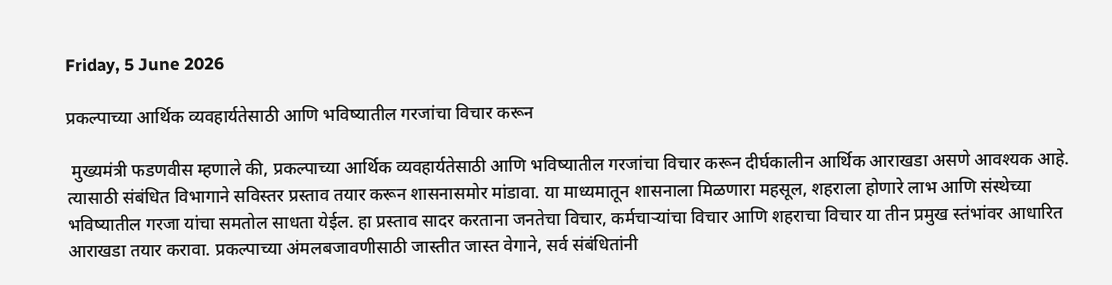Friday, 5 June 2026

प्रकल्पाच्या आर्थिक व्यवहार्यतेसाठी आणि भविष्यातील गरजांचा विचार करून

 मुख्यमंत्री फडणवीस म्हणाले की, प्रकल्पाच्या आर्थिक व्यवहार्यतेसाठी आणि भविष्यातील गरजांचा विचार करून दीर्घकालीन आर्थिक आराखडा असणे आवश्यक आहे. त्यासाठी संबंधित विभागाने सविस्तर प्रस्ताव तयार करून शासनासमोर मांडावा. या माध्यमातून शासनाला मिळणारा महसूल, शहराला होणारे लाभ आणि संस्थेच्या भविष्यातील गरजा यांचा समतोल साधता येईल. हा प्रस्ताव सादर करताना जनतेचा विचार, कर्मचाऱ्यांचा विचार आणि शहराचा विचार या तीन प्रमुख स्तंभांवर आधारित आराखडा तयार करावा. प्रकल्पाच्या अंमलबजावणीसाठी जास्तीत जास्त वेगाने, सर्व संबंधितांनी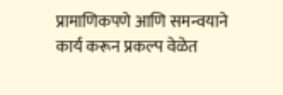प्रामाणिकपणे आणि समन्वयाने कार्य करून प्रकल्प वेळेत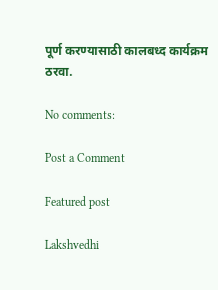पूर्ण करण्यासाठी कालबध्द कार्यक्रम ठरवा.

No comments:

Post a Comment

Featured post

Lakshvedhi